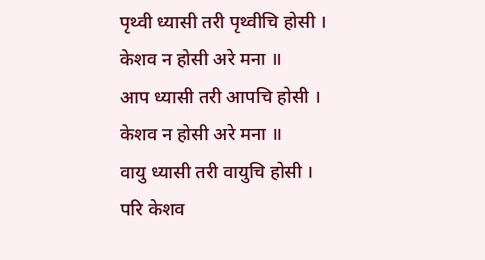पृथ्वी ध्यासी तरी पृथ्वीचि होसी ।
केशव न होसी अरे मना ॥
आप ध्यासी तरी आपचि होसी ।
केशव न होसी अरे मना ॥
वायु ध्यासी तरी वायुचि होसी ।
परि केशव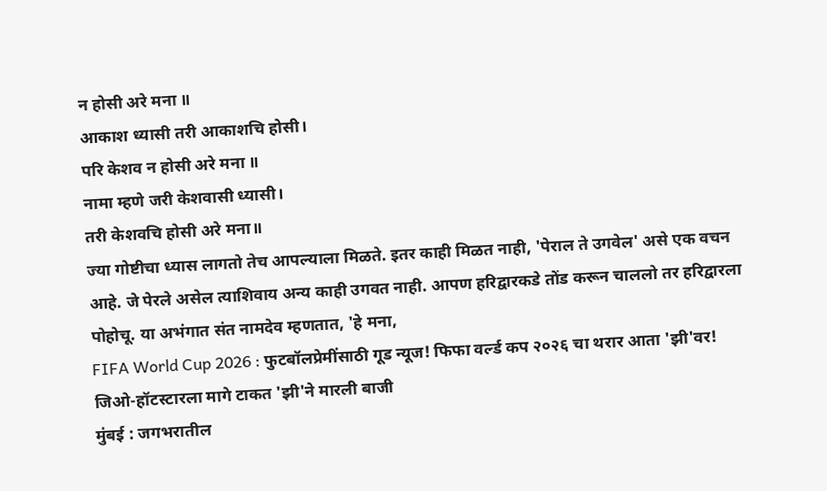न होसी अरे मना ॥
आकाश ध्यासी तरी आकाशचि होसी।
परि केशव न होसी अरे मना ॥
नामा म्हणे जरी केशवासी ध्यासी।
तरी केशवचि होसी अरे मना॥
ज्या गोष्टीचा ध्यास लागतो तेच आपल्याला मिळते. इतर काही मिळत नाही, 'पेराल ते उगवेल' असे एक वचन आहे. जे पेरले असेल त्याशिवाय अन्य काही उगवत नाही. आपण हरिद्वारकडे तोंड करून चाललो तर हरिद्वारला पोहोचू. या अभंगात संत नामदेव म्हणतात, 'हे मना,
FIFA World Cup 2026 : फुटबॉलप्रेमींसाठी गूड न्यूज! फिफा वर्ल्ड कप २०२६ चा थरार आता 'झी'वर!
जिओ-हॉटस्टारला मागे टाकत 'झी'ने मारली बाजी
मुंबई : जगभरातील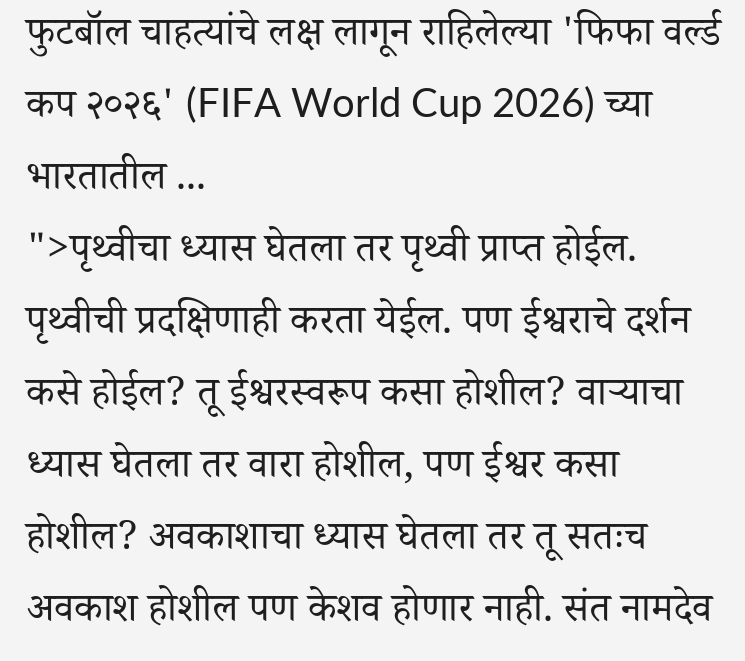फुटबॉल चाहत्यांचे लक्ष लागून राहिलेल्या 'फिफा वर्ल्ड कप २०२६' (FIFA World Cup 2026) च्या भारतातील ...
">पृथ्वीचा ध्यास घेतला तर पृथ्वी प्राप्त होईल. पृथ्वीची प्रदक्षिणाही करता येईल. पण ईश्वराचे दर्शन कसे होईल? तू ईश्वरस्वरूप कसा होशील? वाऱ्याचा ध्यास घेतला तर वारा होशील, पण ईश्वर कसा होशील? अवकाशाचा ध्यास घेतला तर तू सतःच अवकाश होशील पण केशव होणार नाही. संत नामदेव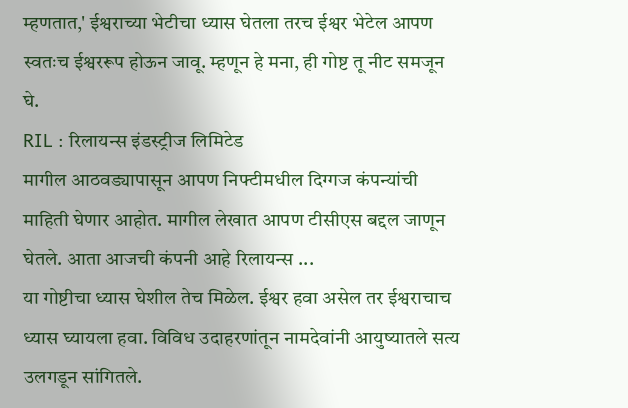म्हणतात,' ईश्वराच्या भेटीचा ध्यास घेतला तरच ईश्वर भेटेल आपण स्वतःच ईश्वररूप होऊन जावू. म्हणून हे मना, ही गोष्ट तू नीट समजून घे.
RIL : रिलायन्स इंडस्ट्रीज लिमिटेड
मागील आठवड्यापासून आपण निफ्टीमधील दिग्गज कंपन्यांची माहिती घेणार आहोत. मागील लेखात आपण टीसीएस बद्दल जाणून घेतले. आता आजची कंपनी आहे रिलायन्स ...
या गोष्टीचा ध्यास घेशील तेच मिळेल. ईश्वर हवा असेल तर ईश्वराचाच ध्यास घ्यायला हवा. विविध उदाहरणांतून नामदेवांनी आयुष्यातले सत्य उलगडून सांगितले.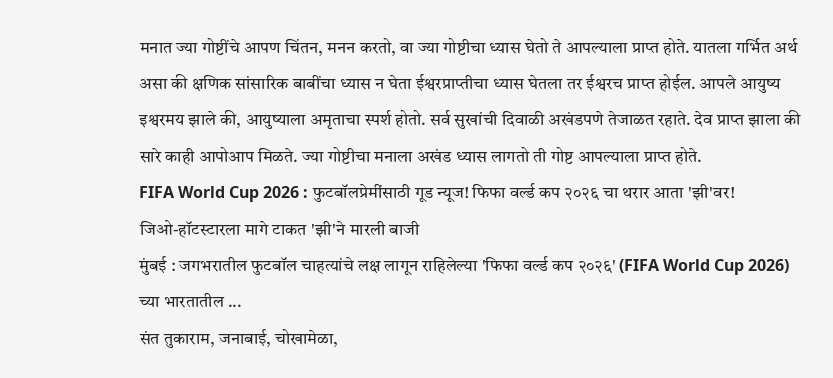मनात ज्या गोष्टींचे आपण चिंतन, मनन करतो, वा ज्या गोष्टीचा ध्यास घेतो ते आपल्याला प्राप्त होते. यातला गर्भित अर्थ असा की क्षणिक सांसारिक बाबींचा ध्यास न घेता ईश्वरप्राप्तीचा ध्यास घेतला तर ईश्वरच प्राप्त होईल. आपले आयुष्य इश्वरमय झाले की, आयुष्याला अमृताचा स्पर्श होतो. सर्व सुखांची दिवाळी अखंडपणे तेजाळत रहाते. देव प्राप्त झाला की सारे काही आपोआप मिळते. ज्या गोष्टीचा मनाला अखंड ध्यास लागतो ती गोष्ट आपल्याला प्राप्त होते.
FIFA World Cup 2026 : फुटबॉलप्रेमींसाठी गूड न्यूज! फिफा वर्ल्ड कप २०२६ चा थरार आता 'झी'वर!
जिओ-हॉटस्टारला मागे टाकत 'झी'ने मारली बाजी
मुंबई : जगभरातील फुटबॉल चाहत्यांचे लक्ष लागून राहिलेल्या 'फिफा वर्ल्ड कप २०२६' (FIFA World Cup 2026) च्या भारतातील ...
संत तुकाराम, जनाबाई, चोखामेळा,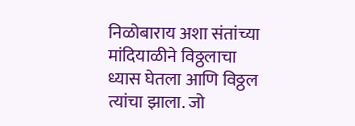निळोबाराय अशा संतांच्या मांदियाळीने विठ्ठलाचा ध्यास घेतला आणि विठ्ठल त्यांचा झाला. जो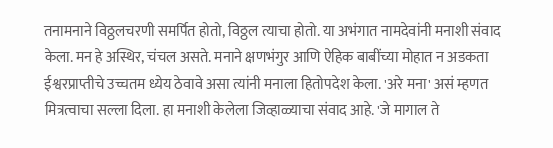तनामनाने विठ्ठलचरणी समर्पित होतो, विठ्ठल त्याचा होतो. या अभंगात नामदेवांनी मनाशी संवाद केला. मन हे अस्थिर, चंचल असते. मनाने क्षणभंगुर आणि ऐहिक बाबींच्या मोहात न अडकता ईश्वरप्राप्तीचे उच्चतम ध्येय ठेवावे असा त्यांनी मनाला हितोपदेश केला. 'अरे मना' असं म्हणत मित्रत्वाचा सल्ला दिला. हा मनाशी केलेला जिव्हाळ्याचा संवाद आहे. 'जे मागाल ते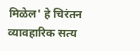मिळेल' हे चिरंतन व्यावहारिक सत्य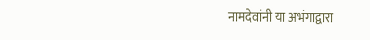नामदेवांनी या अभंगाद्वारा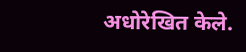अधोरेखित केले.